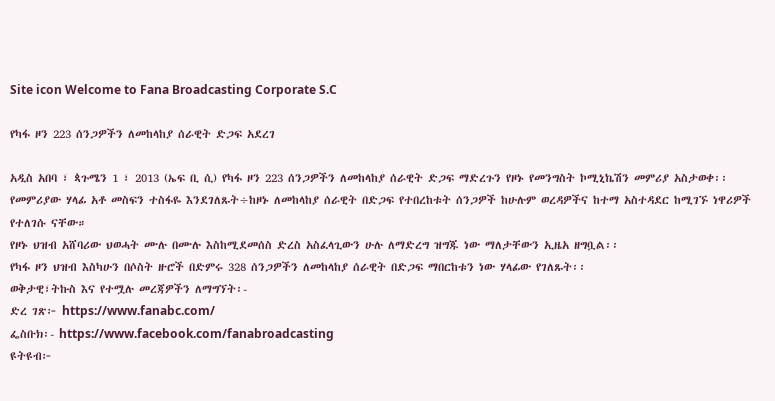Site icon Welcome to Fana Broadcasting Corporate S.C

የካፋ ዞን 223 ሰንጋዎችን ለመከላከያ ሰራዊት ድጋፍ አደረገ

አዲስ አበባ ፣ ጳጉሜን 1 ፣ 2013 (ኤፍ ቢ ሲ) የካፋ ዞን 223 ሰንጋዎችን ለመከላከያ ሰራዊት ድጋፍ ማድረጉን የዞኑ የመንግስት ኮሚኒኬሽን መምሪያ አስታወቀ፡፡
የመምሪያው ሃላፊ አቶ መስፍን ተስፋዬ እንደገለጹት÷ከዞኑ ለመከላከያ ሰራዊት በድጋፍ የተበረከቱት ሰንጋዎች ከሁሉም ወረዳዎችና ከተማ አስተዳደር ከሚገኙ ነዋሪዎች የተለገሱ ናቸው።
የዞኑ ህዝብ አሸባሪው ህወሓት ሙሉ በሙሉ እስከሚደመሰስ ድረስ አስፈላጊውን ሁሉ ለማድረግ ዝግጁ ነው ማለታቸውን ኢዜአ ዘግቧል፡፡
የካፋ ዞን ህዝብ እስካሁን በሶስት ዙሮች በድምሩ 328 ሰንጋዎችን ለመከላከያ ሰራዊት በድጋፍ ማበርከቱን ነው ሃላፊው የገለጹት፡፡
ወቅታዊ፣ትኩስ እና የተሟሉ መረጃዎችን ለማግኘት፡-
ድረ ገጽ፦ https://www.fanabc.com/
ፌስቡክ፡- https://www.facebook.com/fanabroadcasting
ዩትዩብ፦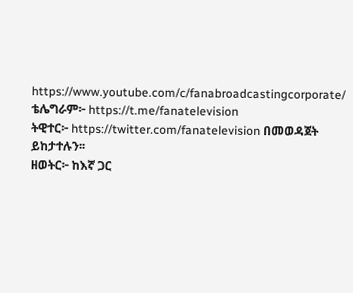https://www.youtube.com/c/fanabroadcastingcorporate/
ቴሌግራም፦ https://t.me/fanatelevision
ትዊተር፦ https://twitter.com/fanatelevision በመወዳጀት ይከታተሉን፡፡
ዘወትር፦ ከእኛ ጋር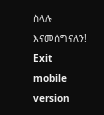ስላሉ እናመሰግናለን!
Exit mobile version